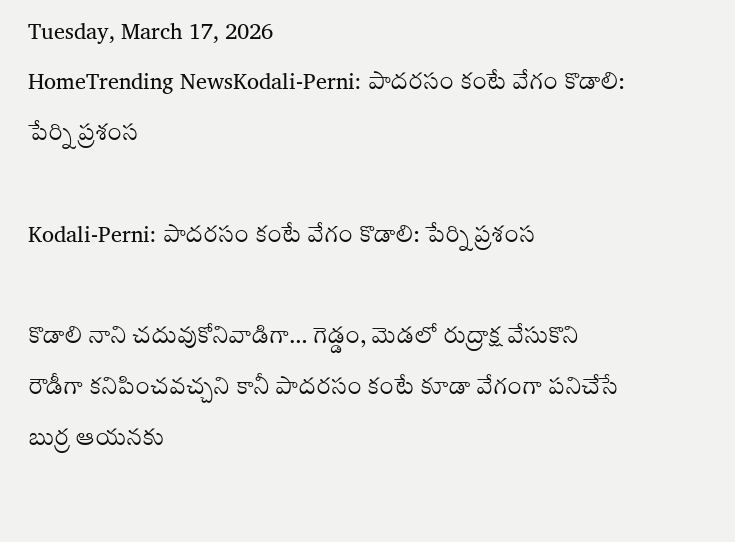Tuesday, March 17, 2026
HomeTrending NewsKodali-Perni: పాదరసం కంటే వేగం కొడాలి: పేర్ని ప్రశంస

Kodali-Perni: పాదరసం కంటే వేగం కొడాలి: పేర్ని ప్రశంస

కొడాలి నాని చదువుకోనివాడిగా… గెడ్డం, మెడలో రుద్రాక్ష వేసుకొని రౌడీగా కనిపించవచ్చని కానీ పాదరసం కంటే కూడా వేగంగా పనిచేసే బుర్ర ఆయనకు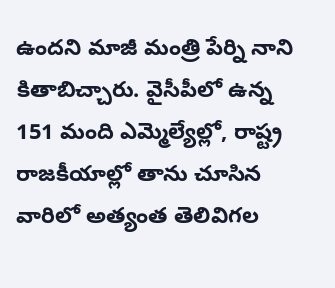ఉందని మాజీ మంత్రి పేర్ని నాని కితాబిచ్చారు. వైసీపీలో ఉన్న 151 మంది ఎమ్మెల్యేల్లో, రాష్ట్ర రాజకీయాల్లో తాను చూసిన వారిలో అత్యంత తెలివిగల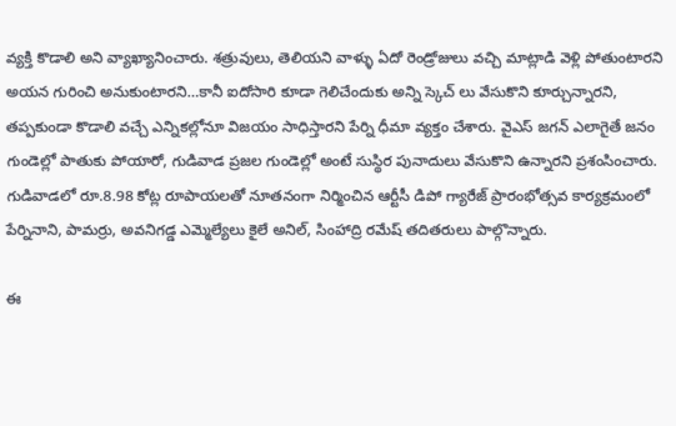వ్యక్తి కొడాలి అని వ్యాఖ్యానించారు. శత్రువులు, తెలియని వాళ్ళు ఏదో రెండ్రోజులు వచ్చి మాట్లాడి వెళ్లి పోతుంటారని  అయన గురించి అనుకుంటారని…కానీ ఐదోసారి కూడా గెలిచేందుకు అన్ని స్కెచ్ లు వేసుకొని కూర్చున్నారని, తప్పకుండా కొడాలి వచ్చే ఎన్నికల్లోనూ విజయం సాధిస్తారని పేర్ని ధీమా వ్యక్తం చేశారు. వైఎస్ జగన్ ఎలాగైతే జనం గుండెల్లో పాతుకు పోయారో, గుడివాడ ప్రజల గుండెల్లో అంటే సుస్థిర పునాదులు వేసుకొని ఉన్నారని ప్రశంసించారు. గుడివాడలో రూ.8.98 కోట్ల రూపాయలతో నూతనంగా నిర్మించిన ఆర్టీసీ డిపో గ్యారేజ్ ప్రారంభోత్సవ కార్యక్రమంలో  పేర్నినాని, పామర్రు, అవనిగడ్డ ఎమ్మెల్యేలు కైలే అనిల్, సింహాద్రి రమేష్ తదితరులు పాల్గొన్నారు.

ఈ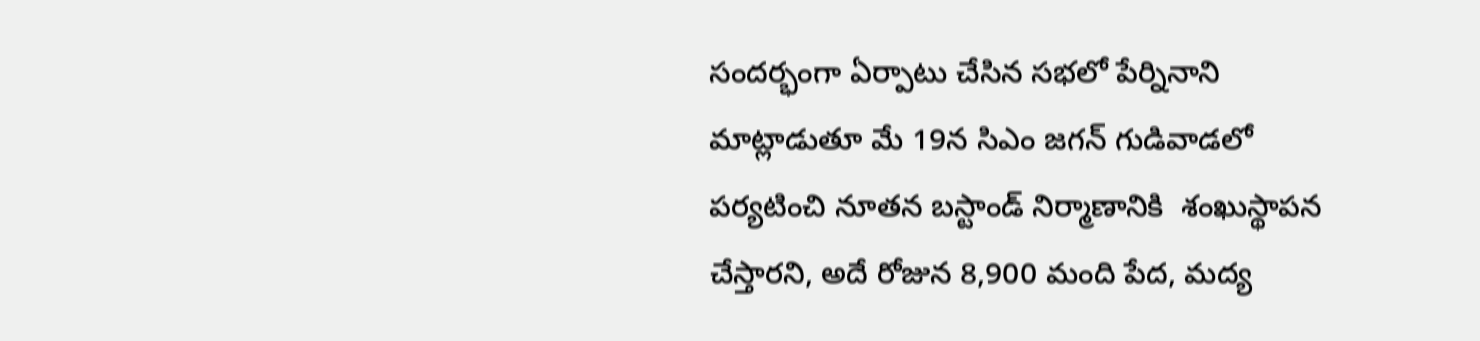సందర్భంగా ఏర్పాటు చేసిన సభలో పేర్నినాని మాట్లాడుతూ మే 19న సిఎం జగన్ గుడివాడలో పర్యటించి నూతన బస్టాండ్ నిర్మాణానికి  శంఖుస్థాపన చేస్తారని, అదే రోజున 8,900 మంది పేద, మద్య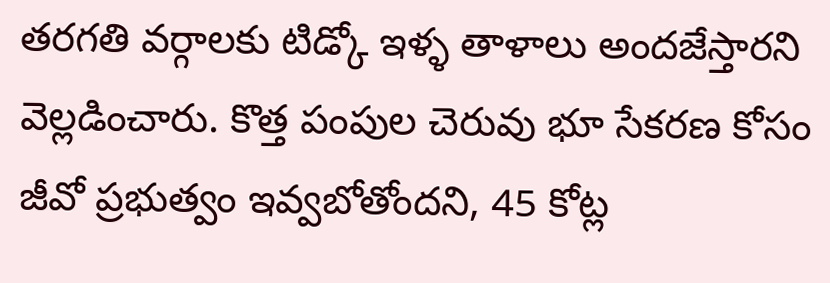తరగతి వర్గాలకు టిడ్కో ఇళ్ళ తాళాలు అందజేస్తారని వెల్లడించారు. కొత్త పంపుల చెరువు భూ సేకరణ కోసం జీవో ప్రభుత్వం ఇవ్వబోతోందని, 45 కోట్ల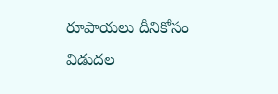రూపాయలు దీనికోసం విడుదల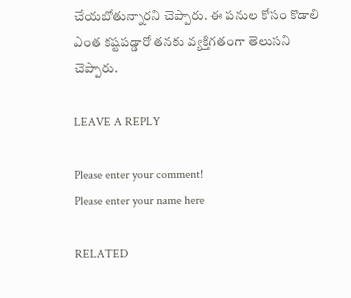చేయబోతున్నారని చెప్పారు. ఈ పనుల కోసం కొడాలి ఎంత కష్టపడ్డారో తనకు వ్యక్తిగతంగా తెలుసని చెప్పారు.

LEAVE A REPLY

Please enter your comment!
Please enter your name here

RELATED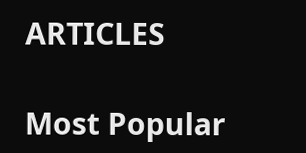ARTICLES

Most Popular